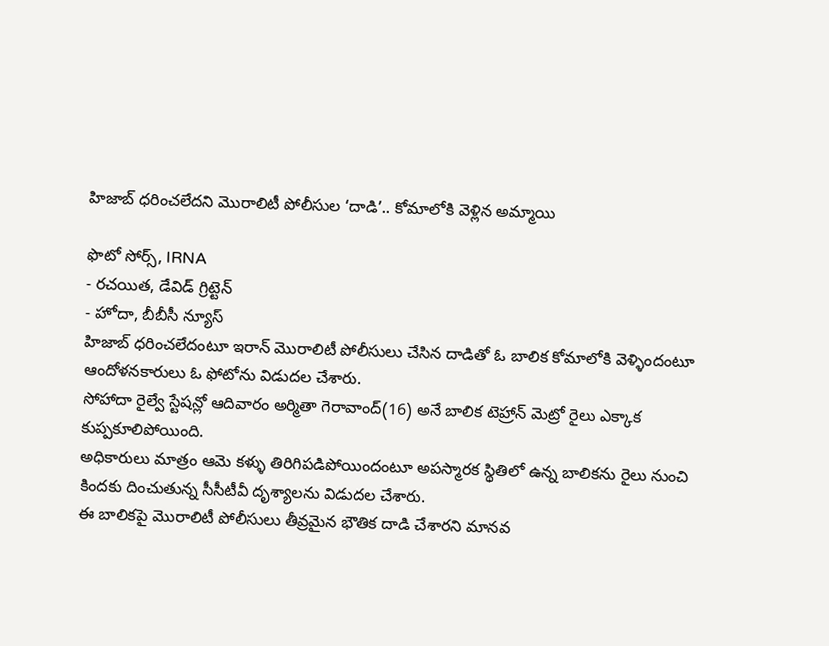హిజాబ్ ధరించలేదని మొరాలిటీ పోలీసుల ‘దాడి’.. కోమాలోకి వెళ్లిన అమ్మాయి

ఫొటో సోర్స్, IRNA
- రచయిత, డేవిడ్ గ్రిట్టెన్
- హోదా, బీబీసీ న్యూస్
హిజాబ్ ధరించలేదంటూ ఇరాన్ మొరాలిటీ పోలీసులు చేసిన దాడితో ఓ బాలిక కోమాలోకి వెళ్ళిందంటూ ఆందోళనకారులు ఓ ఫోటోను విడుదల చేశారు.
సోహాదా రైల్వే స్టేషన్లో ఆదివారం అర్మితా గెరావాంద్(16) అనే బాలిక టెహ్రాన్ మెట్రో రైలు ఎక్కాక కుప్పకూలిపోయింది.
అధికారులు మాత్రం ఆమె కళ్ళు తిరిగిపడిపోయిందంటూ అపస్మారక స్థితిలో ఉన్న బాలికను రైలు నుంచి కిందకు దించుతున్న సీసీటీవీ దృశ్యాలను విడుదల చేశారు.
ఈ బాలికపై మొరాలిటీ పోలీసులు తీవ్రమైన భౌతిక దాడి చేశారని మానవ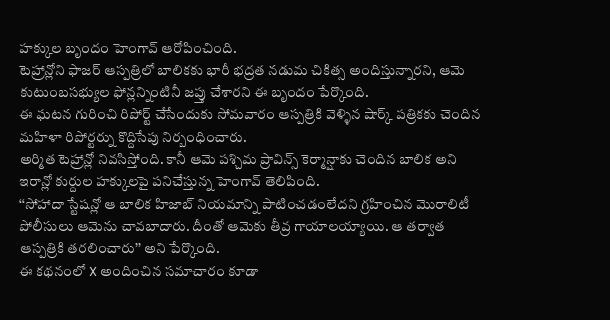హక్కుల బృందం హెంగావ్ ఆరోపించింది.
టెహ్రాన్లోని ఫాజర్ ఆస్పత్రిలో బాలికకు భారీ భద్రత నడుమ చికిత్స అందిస్తున్నారని, ఆమె కుటుంబసభ్యుల ఫోన్లన్నింటినీ జప్తు చేశారని ఈ బృందం పేర్కొంది.
ఈ ఘటన గురించి రిపోర్ట్ చేసేందుకు సోమవారం ఆస్పత్రికి వెళ్ళిన షార్క్ పత్రికకు చెందిన మహిళా రిపోర్టర్ను కొద్దిసేపు నిర్బంధించారు.
అర్మిత టెహ్రాన్లో నివసిస్తోంది. కానీ ఆమె పశ్చిమ ప్రావిన్స్ కెర్మాన్షాకు చెందిన బాలిక అని ఇరాన్లో కుర్దుల హక్కులపై పనిచేస్తున్న హెంగావ్ తెలిపింది.
‘‘సోహాదా స్టేషన్లో ఆ బాలిక హిజాబ్ నియమాన్ని పాటించడంలేదని గ్రహించిన మొరాలిటీ పోలీసులు ఆమెను చావబాదారు. దీంతో ఆమెకు తీవ్ర గాయాలయ్యాయి. ఆ తర్వాత ఆస్పత్రికి తరలించారు’’ అని పేర్కొంది.
ఈ కథనంలో X అందించిన సమాచారం కూడా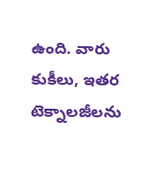ఉంది. వారు కుకీలు, ఇతర టెక్నాలజీలను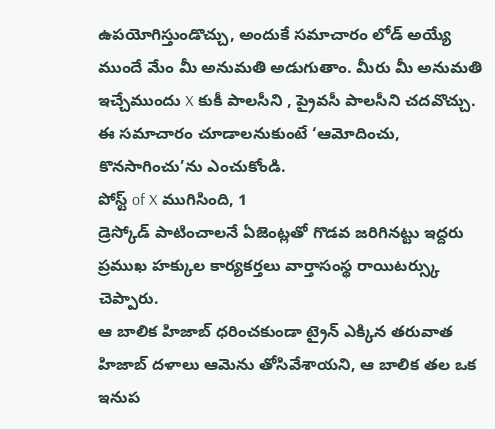ఉపయోగిస్తుండొచ్చు, అందుకే సమాచారం లోడ్ అయ్యే ముందే మేం మీ అనుమతి అడుగుతాం. మీరు మీ అనుమతి ఇచ్చేముందు X కుకీ పాలసీని , ప్రైవసీ పాలసీని చదవొచ్చు. ఈ సమాచారం చూడాలనుకుంటే ‘ఆమోదించు, కొనసాగించు’ను ఎంచుకోండి.
పోస్ట్ of X ముగిసింది, 1
డ్రెస్కోడ్ పాటించాలనే ఏజెంట్లతో గొడవ జరిగినట్టు ఇద్దరు ప్రముఖ హక్కుల కార్యకర్తలు వార్తాసంస్థ రాయిటర్స్కు చెప్పారు.
ఆ బాలిక హిజాబ్ ధరించకుండా ట్రైన్ ఎక్కిన తరువాత హిజాబ్ దళాలు ఆమెను తోసివేశాయని, ఆ బాలిక తల ఒక ఇనుప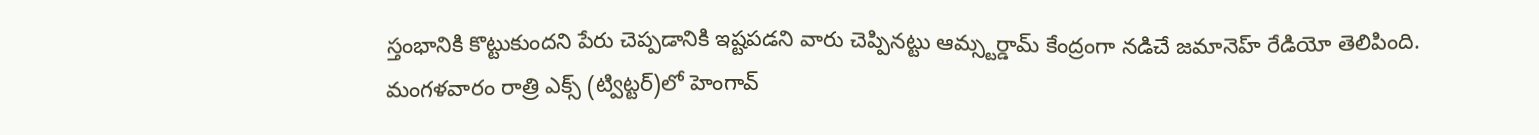స్తంభానికి కొట్టుకుందని పేరు చెప్పడానికి ఇష్టపడని వారు చెప్పినట్టు ఆమ్స్టర్డామ్ కేంద్రంగా నడిచే జమానెహ్ రేడియో తెలిపింది.
మంగళవారం రాత్రి ఎక్స్ (ట్విట్టర్)లో హెంగావ్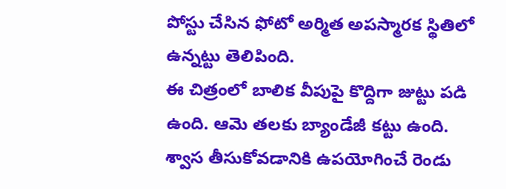పోస్టు చేసిన ఫోటో అర్మిత అపస్మారక స్థితిలో ఉన్నట్టు తెలిపింది.
ఈ చిత్రంలో బాలిక వీపుపై కొద్దిగా జుట్టు పడి ఉంది. ఆమె తలకు బ్యాండేజీ కట్టు ఉంది. శ్వాస తీసుకోవడానికి ఉపయోగించే రెండు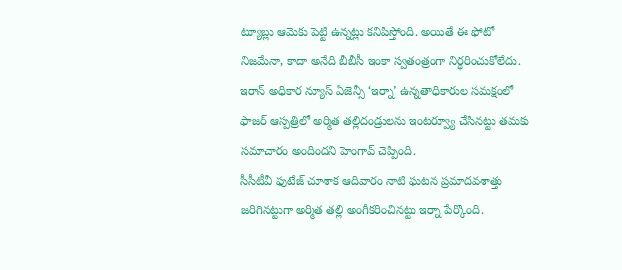ట్యూబ్లు ఆమెకు పెట్టి ఉన్నట్లు కనిపిస్తోంది. అయితే ఈ ఫోటో నిజమేనా, కాదా అనేది బీబీసీ ఇంకా స్వతంత్రంగా నిర్ధరించుకోలేదు.
ఇరాన్ అధికార న్యూస్ ఏజెన్సీ ‘ఇర్నా’ ఉన్నతాధికారుల సమక్షంలో ఫాజర్ ఆస్పత్రిలో అర్మిత తల్లిదండ్రులను ఇంటర్వ్యూ చేసినట్టు తమకు సమాచారం అందిందని హెంగావ్ చెప్పింది.
సీసీటీవీ ఫుటేజ్ చూశాక ఆదివారం నాటి ఘటన ప్రమాదవశాత్తు జరిగినట్టుగా అర్మిత తల్లి అంగీకరించినట్టు ఇర్నా పేర్కొంది.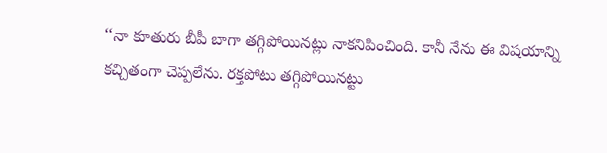‘‘నా కూతురు బీపీ బాగా తగ్గిపోయినట్లు నాకనిపించింది. కానీ నేను ఈ విషయాన్ని కచ్చితంగా చెప్పలేను. రక్తపోటు తగ్గిపోయినట్టు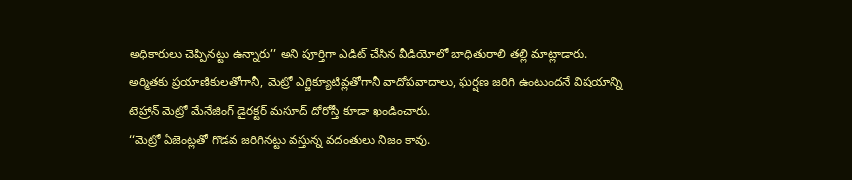అధికారులు చెప్పినట్టు ఉన్నారు’’ అని పూర్తిగా ఎడిట్ చేసిన వీడియోలో బాధితురాలి తల్లి మాట్లాడారు.
అర్మితకు ప్రయాణికులతోగానీ, మెట్రో ఎగ్జిక్యూటివ్లతోగానీ వాదోపవాదాలు, ఘర్షణ జరిగి ఉంటుందనే విషయాన్ని టెహ్రాన్ మెట్రో మేనేజింగ్ డైరక్టర్ మసూద్ దోరోస్తీ కూడా ఖండించారు.
‘‘మెట్రో ఏజెంట్లతో గొడవ జరిగినట్టు వస్తున్న వదంతులు నిజం కావు.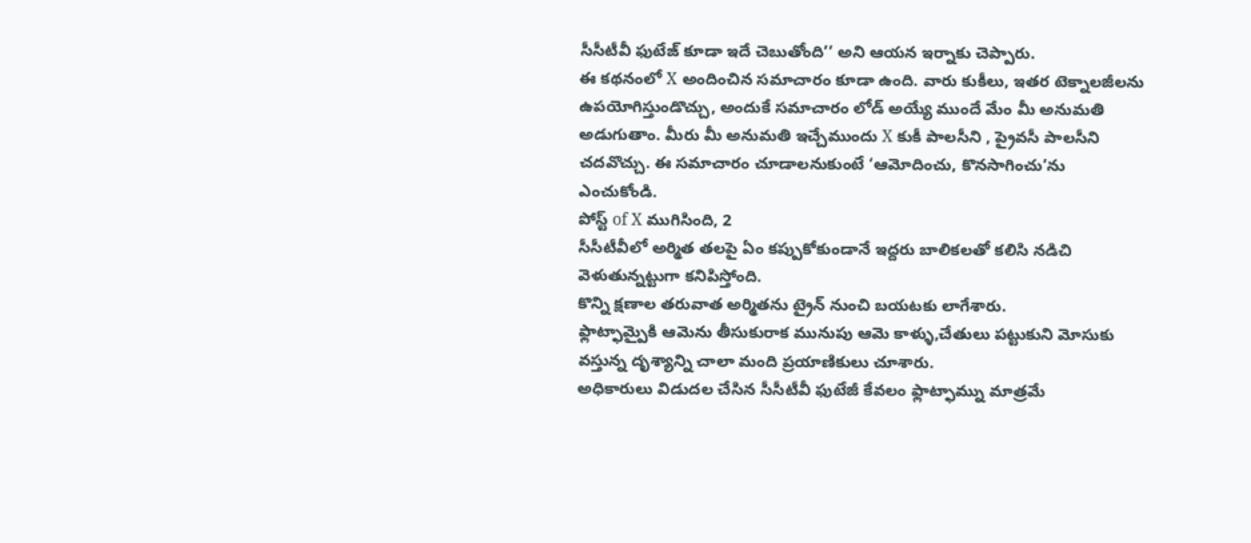సీసీటీవీ ఫుటేజ్ కూడా ఇదే చెబుతోంది’’ అని ఆయన ఇర్నాకు చెప్పారు.
ఈ కథనంలో X అందించిన సమాచారం కూడా ఉంది. వారు కుకీలు, ఇతర టెక్నాలజీలను ఉపయోగిస్తుండొచ్చు, అందుకే సమాచారం లోడ్ అయ్యే ముందే మేం మీ అనుమతి అడుగుతాం. మీరు మీ అనుమతి ఇచ్చేముందు X కుకీ పాలసీని , ప్రైవసీ పాలసీని చదవొచ్చు. ఈ సమాచారం చూడాలనుకుంటే ‘ఆమోదించు, కొనసాగించు’ను ఎంచుకోండి.
పోస్ట్ of X ముగిసింది, 2
సీసీటీవీలో అర్మిత తలపై ఏం కప్పుకోకుండానే ఇద్దరు బాలికలతో కలిసి నడిచి వెళుతున్నట్టుగా కనిపిస్తోంది.
కొన్ని క్షణాల తరువాత అర్మితను ట్రైన్ నుంచి బయటకు లాగేశారు.
ఫ్లాట్ఫామ్పైకి ఆమెను తీసుకురాక మునుపు ఆమె కాళ్ళు,చేతులు పట్టుకుని మోసుకు వస్తున్న దృశ్యాన్ని చాలా మంది ప్రయాణికులు చూశారు.
అధికారులు విడుదల చేసిన సీసీటీవీ ఫుటేజీ కేవలం ఫ్లాట్ఫామ్ను మాత్రమే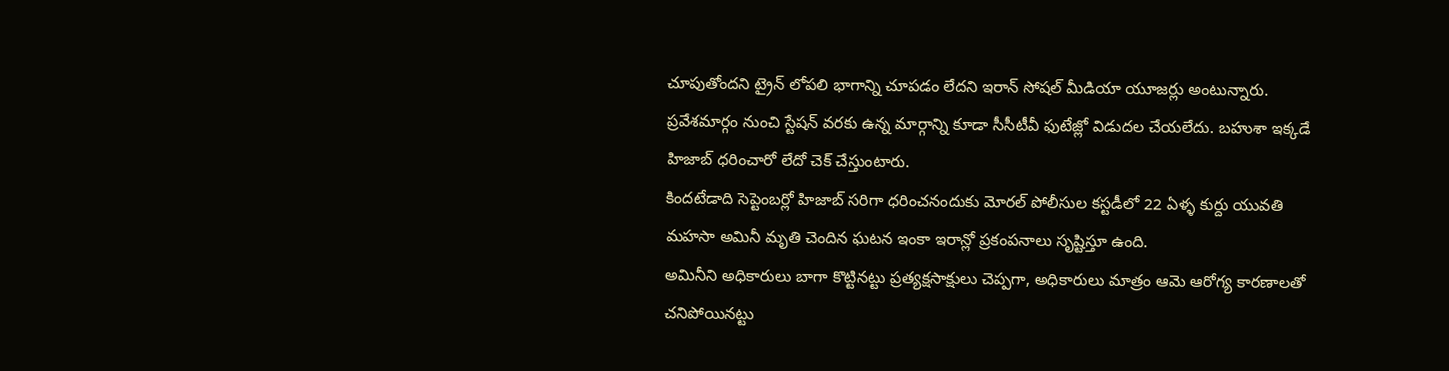చూపుతోందని ట్రైన్ లోపలి భాగాన్ని చూపడం లేదని ఇరాన్ సోషల్ మీడియా యూజర్లు అంటున్నారు.
ప్రవేశమార్గం నుంచి స్టేషన్ వరకు ఉన్న మార్గాన్ని కూడా సీసీటీవీ ఫుటేజ్లో విడుదల చేయలేదు. బహుశా ఇక్కడే హిజాబ్ ధరించారో లేదో చెక్ చేస్తుంటారు.
కిందటేడాది సెప్టెంబర్లో హిజాబ్ సరిగా ధరించనందుకు మోరల్ పోలీసుల కస్టడీలో 22 ఏళ్ళ కుర్దు యువతి మహసా అమినీ మృతి చెందిన ఘటన ఇంకా ఇరాన్లో ప్రకంపనాలు సృష్టిస్తూ ఉంది.
అమినీని అధికారులు బాగా కొట్టినట్టు ప్రత్యక్షసాక్షులు చెప్పగా, అధికారులు మాత్రం ఆమె ఆరోగ్య కారణాలతో చనిపోయినట్టు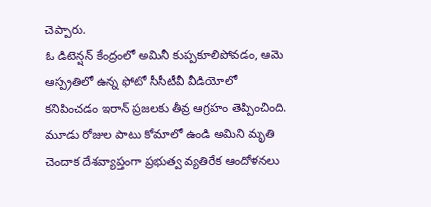చెప్పారు.
ఓ డిటెన్షన్ కేంద్రంలో అమినీ కుప్పకూలిపోవడం, ఆమె ఆస్ప్రతిలో ఉన్న ఫోటో సీసీటీవీ వీడియోలో కనిపించడం ఇరాన్ ప్రజలకు తీవ్ర ఆగ్రహం తెప్పించింది.
మూడు రోజుల పాటు కోమాలో ఉండి అమిని మృతి చెందాక దేశవ్యాప్తంగా ప్రభుత్వ వ్యతిరేక ఆందోళనలు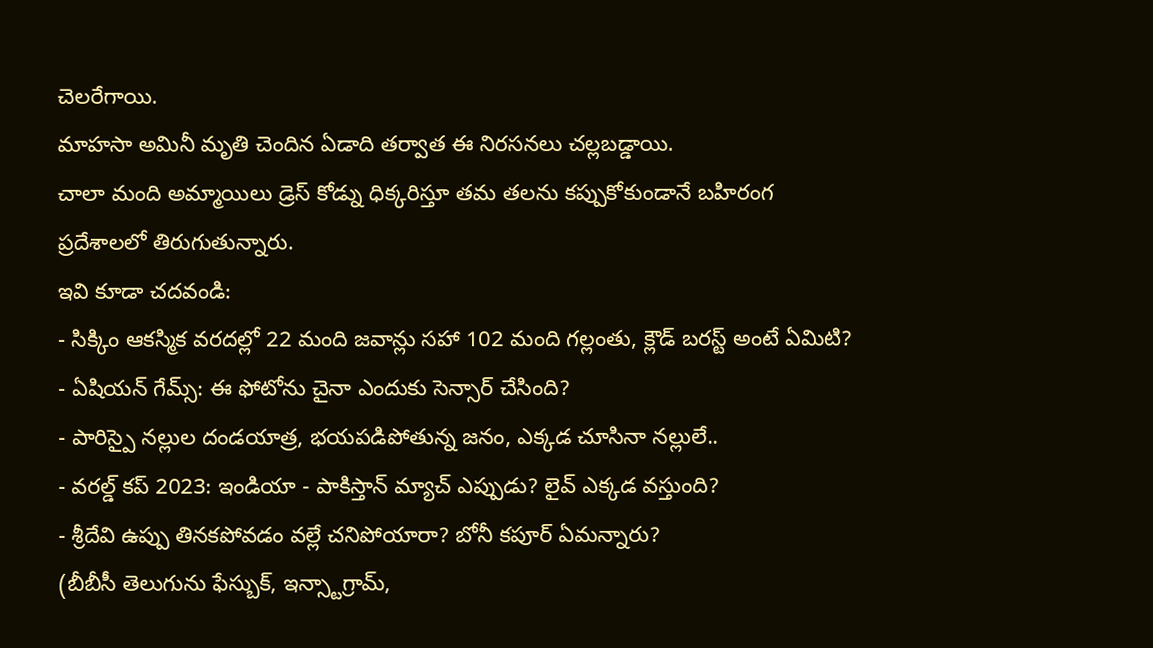చెలరేగాయి.
మాహసా అమినీ మృతి చెందిన ఏడాది తర్వాత ఈ నిరసనలు చల్లబడ్డాయి.
చాలా మంది అమ్మాయిలు డ్రెస్ కోడ్ను ధిక్కరిస్తూ తమ తలను కప్పుకోకుండానే బహిరంగ ప్రదేశాలలో తిరుగుతున్నారు.
ఇవి కూడా చదవండి:
- సిక్కిం ఆకస్మిక వరదల్లో 22 మంది జవాన్లు సహా 102 మంది గల్లంతు, క్లౌడ్ బరస్ట్ అంటే ఏమిటి?
- ఏషియన్ గేమ్స్: ఈ ఫోటోను చైనా ఎందుకు సెన్సార్ చేసింది?
- పారిస్పై నల్లుల దండయాత్ర, భయపడిపోతున్న జనం, ఎక్కడ చూసినా నల్లులే..
- వరల్డ్ కప్ 2023: ఇండియా - పాకిస్తాన్ మ్యాచ్ ఎప్పుడు? లైవ్ ఎక్కడ వస్తుంది?
- శ్రీదేవి ఉప్పు తినకపోవడం వల్లే చనిపోయారా? బోనీ కపూర్ ఏమన్నారు?
(బీబీసీ తెలుగును ఫేస్బుక్, ఇన్స్టాగ్రామ్,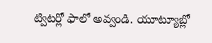ట్విటర్లో ఫాలో అవ్వండి. యూట్యూబ్లో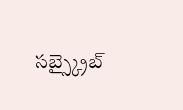సబ్స్క్రైబ్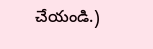చేయండి.)